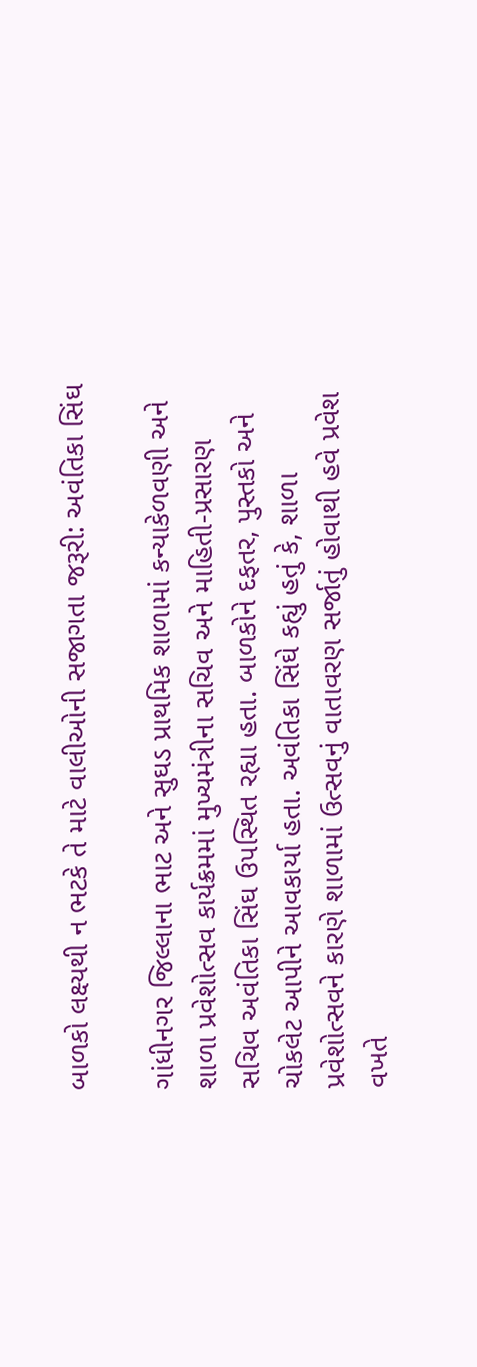બાળકો લક્ષ્યથી ન ભટકે તે માટે વાલીઓની સજાગતા જરૂરી: અવંતિકા સિંઘ

ગાંધીનગર જિલ્લાના ભાટ અને સુઘડ પ્રાથમિક શાળામાં કન્યાકેળવણી અને શાળા પ્રવેશોત્સવ કાર્યક્રમમાં મુખ્યમંત્રીના સચિવ અને માહિતી-પ્રસારણ સચિવ અવંતિકા સિંઘ ઉપસ્થિત રહ્યા હતા. બાળકોને દફતર, પુસ્તકો અને ચોકલેટ આપીને આવકાર્યા હતા. અવંતિકા સિંઘે કહ્યું હતું કે, શાળા પ્રવેશોત્સવને કારણે શાળામાં ઉત્સવનું વાતાવરણ સર્જાતું હોવાથી હવે પ્રવેશ વખતે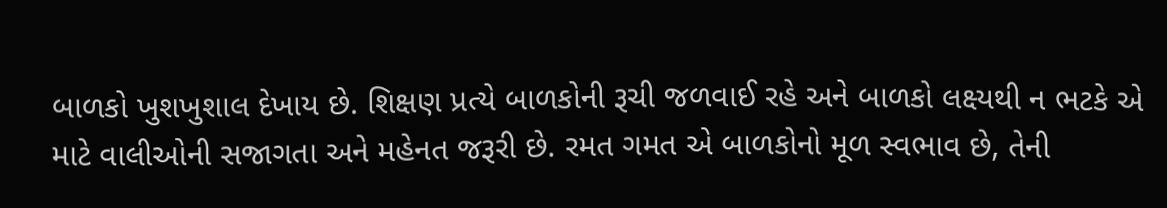બાળકો ખુશખુશાલ દેખાય છે. શિક્ષણ પ્રત્યે બાળકોની રૂચી જળવાઈ રહે અને બાળકો લક્ષ્યથી ન ભટકે એ માટે વાલીઓની સજાગતા અને મહેનત જરૂરી છે. રમત ગમત એ બાળકોનો મૂળ સ્વભાવ છે, તેની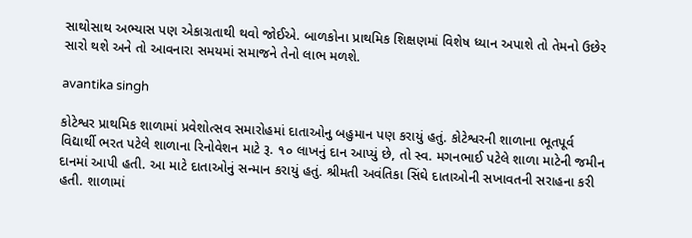સાથોસાથ અભ્યાસ પણ એકાગ્રતાથી થવો જોઈએ. બાળકોના પ્રાથમિક શિક્ષણમાં વિશેષ ધ્યાન અપાશે તો તેમનો ઉછેર સારો થશે અને તો આવનારા સમયમાં સમાજને તેનો લાભ મળશે.

avantika singh

કોટેશ્વર પ્રાથમિક શાળામાં પ્રવેશોત્સવ સમારોહમાં દાતાઓનુ બહુમાન પણ કરાયું હતું. કોટેશ્વરની શાળાના ભૂતપૂર્વ વિદ્યાર્થી ભરત પટેલે શાળાના રિનોવેશન માટે રૂ. ૧૦ લાખનું દાન આપ્યું છે, તો સ્વ. મગનભાઈ પટેલે શાળા માટેની જમીન દાનમાં આપી હતી. આ માટે દાતાઓનું સન્માન કરાયું હતું. શ્રીમતી અવંતિકા સિંઘે દાતાઓની સખાવતની સરાહના કરી હતી. શાળામાં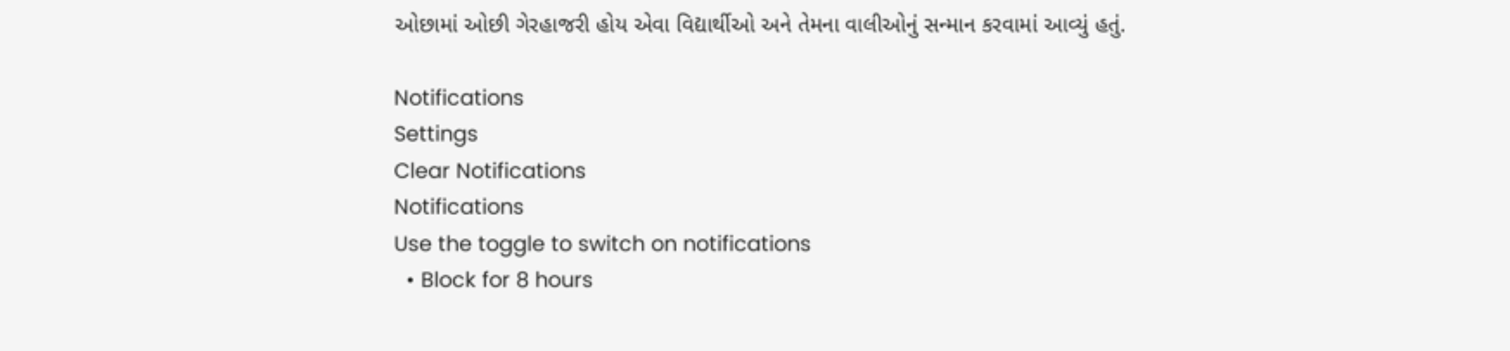ઓછામાં ઓછી ગેરહાજરી હોય એવા વિદ્યાર્થીઓ અને તેમના વાલીઓનું સન્માન કરવામાં આવ્યું હતું.

Notifications
Settings
Clear Notifications
Notifications
Use the toggle to switch on notifications
  • Block for 8 hours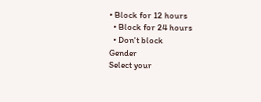• Block for 12 hours
  • Block for 24 hours
  • Don't block
Gender
Select your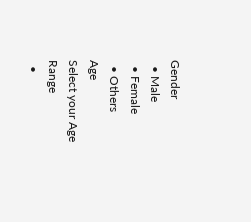Gender
  • Male
  • Female
  • Others
Age
Select your Age Range
  •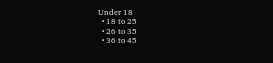Under 18
  • 18 to 25
  • 26 to 35
  • 36 to 45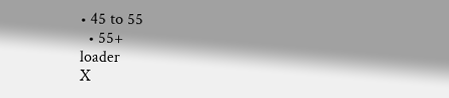• 45 to 55
  • 55+
loader
X